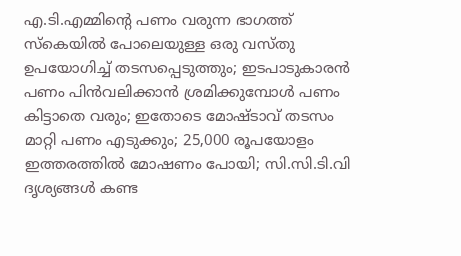എ.ടി.എമ്മിന്റെ പണം വരുന്ന ഭാഗത്ത് സ്കെയിൽ പോലെയുള്ള ഒരു വസ്തു ഉപയോഗിച്ച് തടസപ്പെടുത്തും; ഇടപാടുകാരൻ പണം പിൻവലിക്കാൻ ശ്രമിക്കുമ്പോൾ പണം കിട്ടാതെ വരും; ഇതോടെ മോഷ്ടാവ് തടസം മാറ്റി പണം എടുക്കും; 25,000 രൂപയോളം ഇത്തരത്തിൽ മോഷണം പോയി; സി.സി.ടി.വി ദൃശ്യങ്ങൾ കണ്ട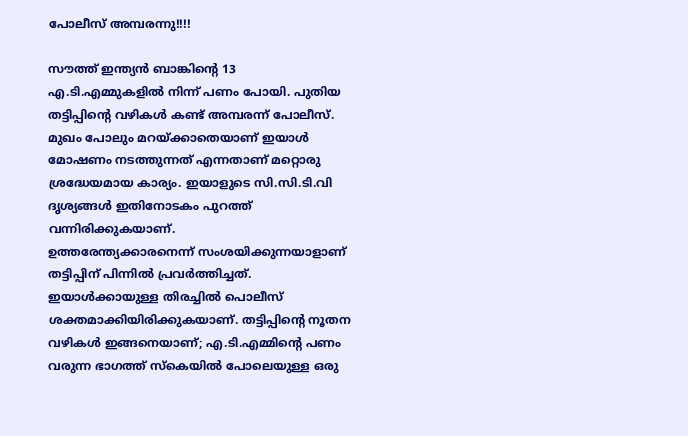പോലീസ് അമ്പരന്നു!!!!

സൗത്ത് ഇന്ത്യൻ ബാങ്കിന്റെ 13 എ.ടി.എമ്മുകളിൽ നിന്ന് പണം പോയി. പുതിയ തട്ടിപ്പിന്റെ വഴികൾ കണ്ട് അമ്പരന്ന് പോലീസ്. മുഖം പോലും മറയ്ക്കാതെയാണ് ഇയാൾ മോഷണം നടത്തുന്നത് എന്നതാണ് മറ്റൊരു ശ്രദ്ധേയമായ കാര്യം. ഇയാളുടെ സി.സി.ടി.വി ദൃശ്യങ്ങൾ ഇതിനോടകം പുറത്ത് വന്നിരിക്കുകയാണ്.
ഉത്തരേന്ത്യക്കാരനെന്ന് സംശയിക്കുന്നയാളാണ് തട്ടിപ്പിന് പിന്നിൽ പ്രവർത്തിച്ചത്. ഇയാൾക്കായുള്ള തിരച്ചിൽ പൊലീസ് ശക്തമാക്കിയിരിക്കുകയാണ്. തട്ടിപ്പിന്റെ നൂതന വഴികൾ ഇങ്ങനെയാണ്; എ.ടി.എമ്മിന്റെ പണം വരുന്ന ഭാഗത്ത് സ്കെയിൽ പോലെയുള്ള ഒരു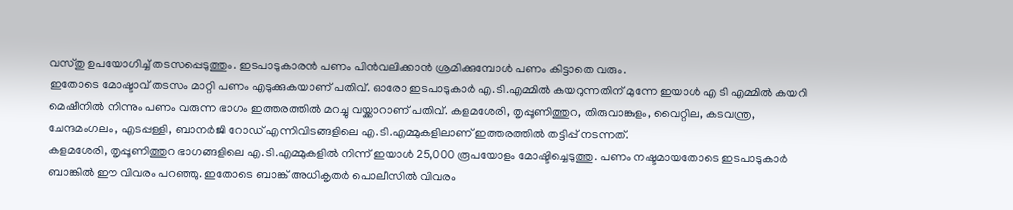വസ്തു ഉപയോഗിച്ച് തടസപ്പെടുത്തും. ഇടപാടുകാരൻ പണം പിൻവലിക്കാൻ ശ്രമിക്കുമ്പോൾ പണം കിട്ടാതെ വരും.
ഇതോടെ മോഷ്ടാവ് തടസം മാറ്റി പണം എടുക്കുകയാണ് പതിവ്. ഓരോ ഇടപാടുകാർ എ.ടി.എമ്മിൽ കയറുന്നതിന് മുന്നേ ഇയാൾ എ ടി എമ്മിൽ കയറി മെഷീനിൽ നിന്നും പണം വരുന്ന ഭാഗം ഇത്തരത്തിൽ മറച്ചു വയ്ക്കാറാണ് പതിവ്. കളമശേരി, തൃപ്പൂണിത്തുറ, തിരുവാങ്കുളം, വൈറ്റില, കടവന്ത്ര, ചേന്ദമംഗലം, എടപ്പള്ളി, ബാനർജി റോഡ് എന്നിവിടങ്ങളിലെ എ.ടി.എമ്മുകളിലാണ് ഇത്തരത്തിൽ തട്ടിപ്പ് നടന്നത്.
കളമശേരി, തൃപ്പൂണിത്തുറ ഭാഗങ്ങളിലെ എ.ടി.എമ്മുകളിൽ നിന്ന് ഇയാൾ 25,000 രൂപയോളം മോഷ്ടിച്ചെടുത്തു. പണം നഷ്ടമായതോടെ ഇടപാടുകാർ ബാങ്കിൽ ഈ വിവരം പറഞ്ഞു. ഇതോടെ ബാങ്ക് അധികൃതർ പൊലീസിൽ വിവരം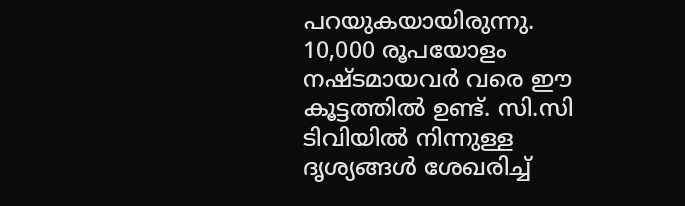പറയുകയായിരുന്നു.
10,000 രൂപയോളം നഷ്ടമായവർ വരെ ഈ കൂട്ടത്തിൽ ഉണ്ട്. സി.സി ടിവിയിൽ നിന്നുള്ള ദൃശ്യങ്ങൾ ശേഖരിച്ച്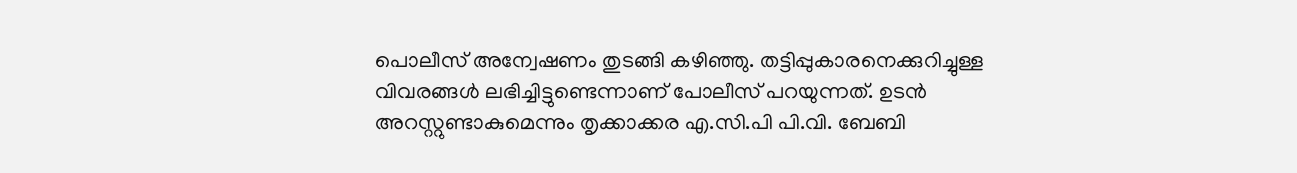പൊലീസ് അന്വേഷണം തുടങ്ങി കഴിഞ്ഞു. തട്ടിപ്പുകാരനെക്കുറിച്ചുള്ള വിവരങ്ങൾ ലഭിച്ചിട്ടുണ്ടെന്നാണ് പോലീസ് പറയുന്നത്. ഉടൻ അറസ്റ്റുണ്ടാകുമെന്നും തൃക്കാക്കര എ.സി.പി പി.വി. ബേബി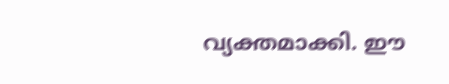വ്യക്തമാക്കി. ഈ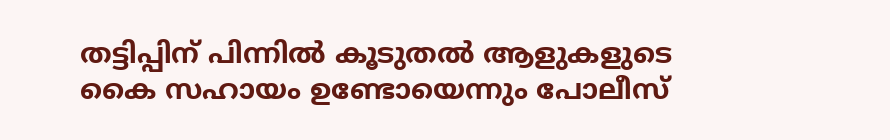തട്ടിപ്പിന് പിന്നിൽ കൂടുതൽ ആളുകളുടെ കൈ സഹായം ഉണ്ടോയെന്നും പോലീസ്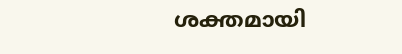ശക്തമായി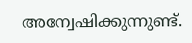അന്വേഷിക്കുന്നുണ്ട്.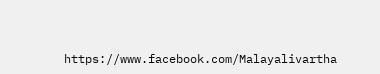https://www.facebook.com/Malayalivartha